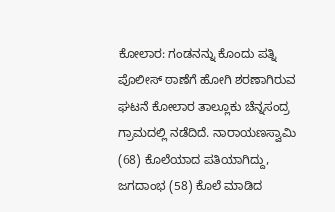ಕೋಲಾರ: ಗಂಡನನ್ನು ಕೊಂದು ಪತ್ನಿ ಪೊಲೀಸ್ ಠಾಣೆಗೆ ಹೋಗಿ ಶರಣಾಗಿರುವ ಘಟನೆ ಕೋಲಾರ ತಾಲ್ಲೂಕು ಚೆನ್ನಸಂದ್ರ ಗ್ರಾಮದಲ್ಲಿ ನಡೆದಿದೆ. ನಾರಾಯಣಸ್ವಾಮಿ (68) ಕೊಲೆಯಾದ ಪತಿಯಾಗಿದ್ದು, ಜಗದಾಂಭ (58) ಕೊಲೆ ಮಾಡಿದ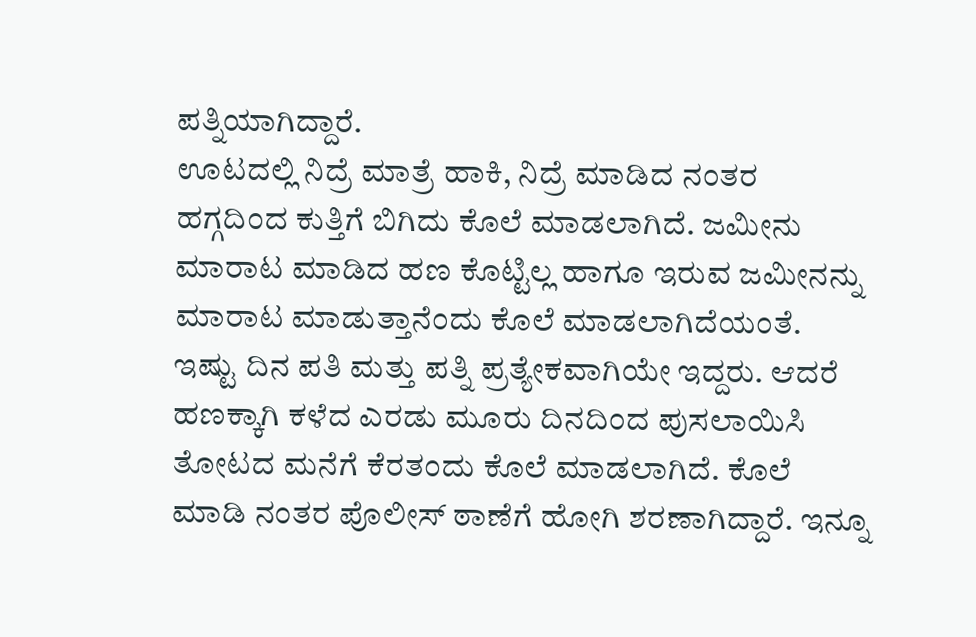ಪತ್ನಿಯಾಗಿದ್ದಾರೆ.
ಊಟದಲ್ಲಿ ನಿದ್ರೆ ಮಾತ್ರೆ ಹಾಕಿ, ನಿದ್ರೆ ಮಾಡಿದ ನಂತರ ಹಗ್ಗದಿಂದ ಕುತ್ತಿಗೆ ಬಿಗಿದು ಕೊಲೆ ಮಾಡಲಾಗಿದೆ. ಜಮೀನು ಮಾರಾಟ ಮಾಡಿದ ಹಣ ಕೊಟ್ಟಿಲ್ಲ ಹಾಗೂ ಇರುವ ಜಮೀನನ್ನು ಮಾರಾಟ ಮಾಡುತ್ತಾನೆಂದು ಕೊಲೆ ಮಾಡಲಾಗಿದೆಯಂತೆ.
ಇಷ್ಟು ದಿನ ಪತಿ ಮತ್ತು ಪತ್ನಿ ಪ್ರತ್ಯೇಕವಾಗಿಯೇ ಇದ್ದರು. ಆದರೆ ಹಣಕ್ಕಾಗಿ ಕಳೆದ ಎರಡು ಮೂರು ದಿನದಿಂದ ಪುಸಲಾಯಿಸಿ ತೋಟದ ಮನೆಗೆ ಕೆರತಂದು ಕೊಲೆ ಮಾಡಲಾಗಿದೆ. ಕೊಲೆ ಮಾಡಿ ನಂತರ ಪೊಲೀಸ್ ಠಾಣೆಗೆ ಹೋಗಿ ಶರಣಾಗಿದ್ದಾರೆ. ಇನ್ನೂ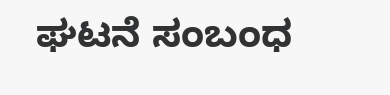ಘಟನೆ ಸಂಬಂಧ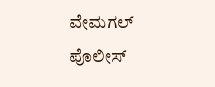ವೇಮಗಲ್ ಪೊಲೀಸ್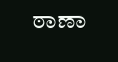ಠಾಣಾ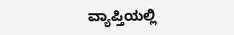ವ್ಯಾಪ್ತಿಯಲ್ಲಿ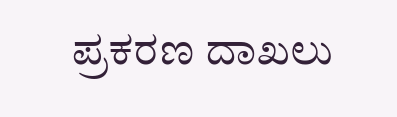ಪ್ರಕರಣ ದಾಖಲು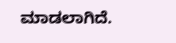ಮಾಡಲಾಗಿದೆ.